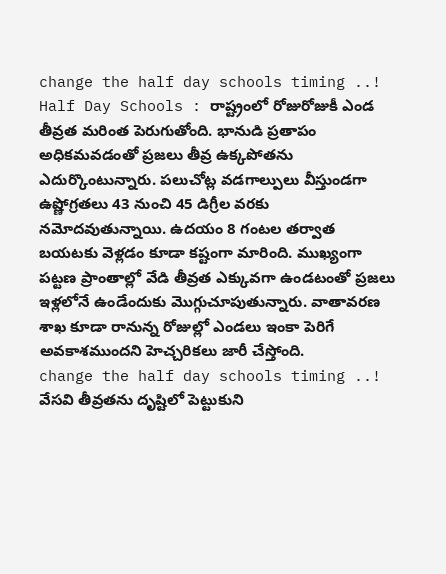change the half day schools timing ..!
Half Day Schools : రాష్ట్రంలో రోజురోజుకీ ఎండ తీవ్రత మరింత పెరుగుతోంది. భానుడి ప్రతాపం అధికమవడంతో ప్రజలు తీవ్ర ఉక్కపోతను ఎదుర్కొంటున్నారు. పలుచోట్ల వడగాల్పులు వీస్తుండగా ఉష్ణోగ్రతలు 43 నుంచి 45 డిగ్రీల వరకు నమోదవుతున్నాయి. ఉదయం 8 గంటల తర్వాత బయటకు వెళ్లడం కూడా కష్టంగా మారింది. ముఖ్యంగా పట్టణ ప్రాంతాల్లో వేడి తీవ్రత ఎక్కువగా ఉండటంతో ప్రజలు ఇళ్లలోనే ఉండేందుకు మొగ్గుచూపుతున్నారు. వాతావరణ శాఖ కూడా రానున్న రోజుల్లో ఎండలు ఇంకా పెరిగే అవకాశముందని హెచ్చరికలు జారీ చేస్తోంది.
change the half day schools timing ..!
వేసవి తీవ్రతను దృష్టిలో పెట్టుకుని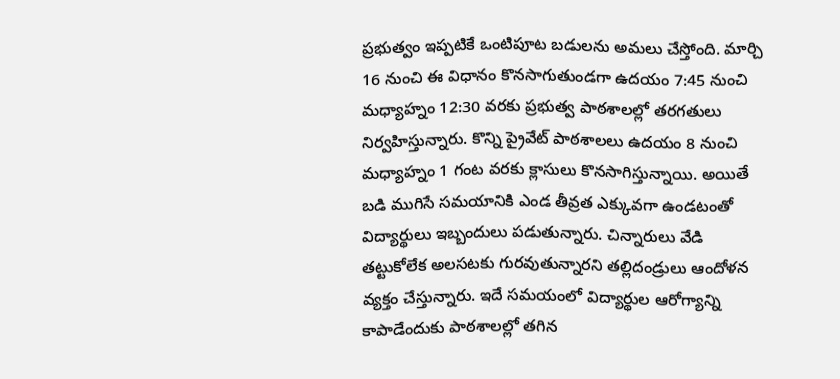ప్రభుత్వం ఇప్పటికే ఒంటిపూట బడులను అమలు చేస్తోంది. మార్చి 16 నుంచి ఈ విధానం కొనసాగుతుండగా ఉదయం 7:45 నుంచి మధ్యాహ్నం 12:30 వరకు ప్రభుత్వ పాఠశాలల్లో తరగతులు నిర్వహిస్తున్నారు. కొన్ని ప్రైవేట్ పాఠశాలలు ఉదయం 8 నుంచి మధ్యాహ్నం 1 గంట వరకు క్లాసులు కొనసాగిస్తున్నాయి. అయితే బడి ముగిసే సమయానికి ఎండ తీవ్రత ఎక్కువగా ఉండటంతో విద్యార్థులు ఇబ్బందులు పడుతున్నారు. చిన్నారులు వేడి తట్టుకోలేక అలసటకు గురవుతున్నారని తల్లిదండ్రులు ఆందోళన వ్యక్తం చేస్తున్నారు. ఇదే సమయంలో విద్యార్థుల ఆరోగ్యాన్ని కాపాడేందుకు పాఠశాలల్లో తగిన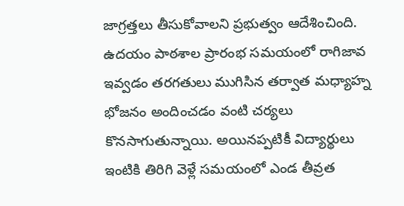జాగ్రత్తలు తీసుకోవాలని ప్రభుత్వం ఆదేశించింది. ఉదయం పాఠశాల ప్రారంభ సమయంలో రాగిజావ ఇవ్వడం తరగతులు ముగిసిన తర్వాత మధ్యాహ్న భోజనం అందించడం వంటి చర్యలు కొనసాగుతున్నాయి. అయినప్పటికీ విద్యార్థులు ఇంటికి తిరిగి వెళ్లే సమయంలో ఎండ తీవ్రత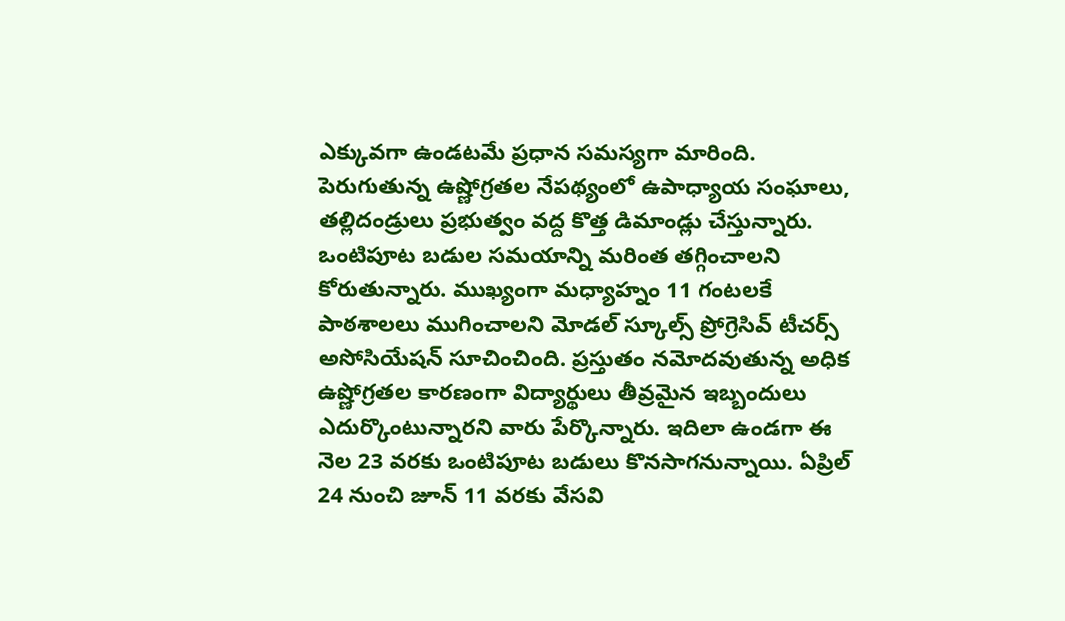ఎక్కువగా ఉండటమే ప్రధాన సమస్యగా మారింది.
పెరుగుతున్న ఉష్ణోగ్రతల నేపథ్యంలో ఉపాధ్యాయ సంఘాలు, తల్లిదండ్రులు ప్రభుత్వం వద్ద కొత్త డిమాండ్లు చేస్తున్నారు. ఒంటిపూట బడుల సమయాన్ని మరింత తగ్గించాలని కోరుతున్నారు. ముఖ్యంగా మధ్యాహ్నం 11 గంటలకే పాఠశాలలు ముగించాలని మోడల్ స్కూల్స్ ప్రోగ్రెసివ్ టీచర్స్ అసోసియేషన్ సూచించింది. ప్రస్తుతం నమోదవుతున్న అధిక ఉష్ణోగ్రతల కారణంగా విద్యార్థులు తీవ్రమైన ఇబ్బందులు ఎదుర్కొంటున్నారని వారు పేర్కొన్నారు. ఇదిలా ఉండగా ఈ నెల 23 వరకు ఒంటిపూట బడులు కొనసాగనున్నాయి. ఏప్రిల్ 24 నుంచి జూన్ 11 వరకు వేసవి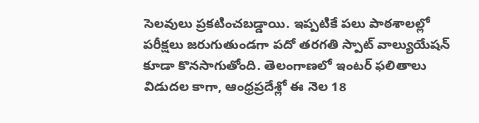సెలవులు ప్రకటించబడ్డాయి. ఇప్పటికే పలు పాఠశాలల్లో పరీక్షలు జరుగుతుండగా పదో తరగతి స్పాట్ వాల్యుయేషన్ కూడా కొనసాగుతోంది. తెలంగాణలో ఇంటర్ ఫలితాలు విడుదల కాగా, ఆంధ్రప్రదేశ్లో ఈ నెల 18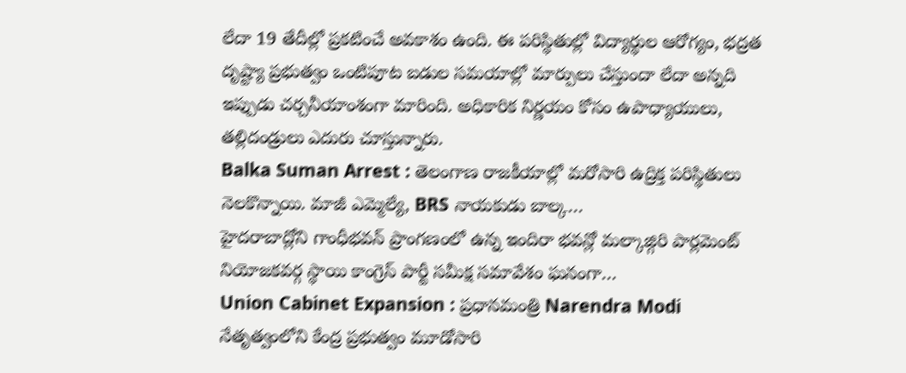లేదా 19 తేదీల్లో ప్రకటించే అవకాశం ఉంది. ఈ పరిస్థితుల్లో విద్యార్థుల ఆరోగ్యం, భద్రత దృష్ట్యా ప్రభుత్వం ఒంటిపూట బడుల సమయాల్లో మార్పులు చేస్తుందా లేదా అన్నది ఇప్పుడు చర్చనీయాంశంగా మారింది. అధికారిక నిర్ణయం కోసం ఉపాధ్యాయులు, తల్లిదండ్రులు ఎదురు చూస్తున్నారు.
Balka Suman Arrest : తెలంగాణ రాజకీయాల్లో మరోసారి ఉద్రిక్త పరిస్థితులు నెలకొన్నాయి. మాజీ ఎమ్మెల్యే, BRS నాయకుడు బాల్క…
హైదరాబాద్లోని గాంధీభవన్ ప్రాంగణంలో ఉన్న ఇందిరా భవన్లో మల్కాజ్గిరి పార్లమెంట్ నియోజకవర్గ స్థాయి కాంగ్రెస్ పార్టీ సమీక్ష సమావేశం ఘనంగా…
Union Cabinet Expansion : ప్రధానమంత్రి Narendra Modi నేతృత్వంలోని కేంద్ర ప్రభుత్వం మూడోసారి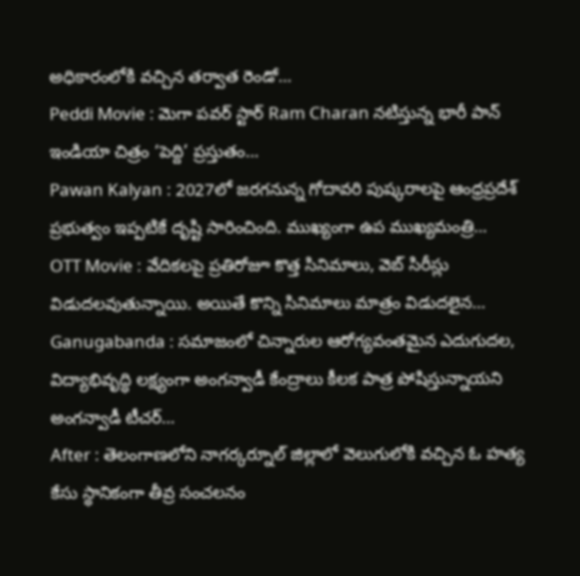అధికారంలోకి వచ్చిన తర్వాత రెండో…
Peddi Movie : మెగా పవర్ స్టార్ Ram Charan నటిస్తున్న భారీ పాన్ ఇండియా చిత్రం ‘పెద్ది’ ప్రస్తుతం…
Pawan Kalyan : 2027లో జరగనున్న గోదావరి పుష్కరాలపై ఆంధ్రప్రదేశ్ ప్రభుత్వం ఇప్పటికే దృష్టి సారించింది. ముఖ్యంగా ఉప ముఖ్యమంత్రి…
OTT Movie : వేదికలపై ప్రతిరోజూ కొత్త సినిమాలు, వెబ్ సిరీస్లు విడుదలవుతున్నాయి. అయితే కొన్ని సినిమాలు మాత్రం విడుదలైన…
Ganugabanda : సమాజంలో చిన్నారుల ఆరోగ్యవంతమైన ఎదుగుదల, విద్యాభివృద్ధి లక్ష్యంగా అంగన్వాడీ కేంద్రాలు కీలక పాత్ర పోషిస్తున్నాయని అంగన్వాడీ టీచర్…
After : తెలంగాణలోని నాగర్కర్నూల్ జిల్లాలో వెలుగులోకి వచ్చిన ఓ హత్య కేసు స్థానికంగా తీవ్ర సంచలనం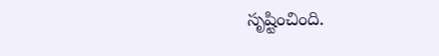సృష్టించింది.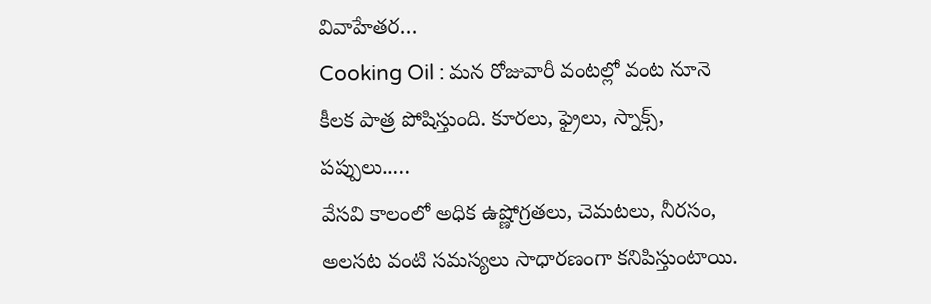వివాహేతర…
Cooking Oil : మన రోజువారీ వంటల్లో వంట నూనె కీలక పాత్ర పోషిస్తుంది. కూరలు, ఫ్రైలు, స్నాక్స్, పప్పులు..…
వేసవి కాలంలో అధిక ఉష్ణోగ్రతలు, చెమటలు, నీరసం, అలసట వంటి సమస్యలు సాధారణంగా కనిపిస్తుంటాయి.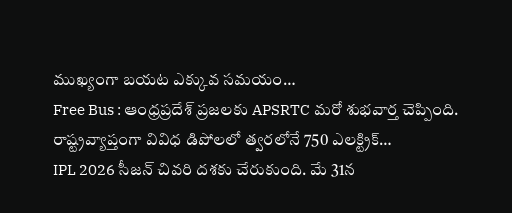ముఖ్యంగా బయట ఎక్కువ సమయం…
Free Bus : ఆంధ్రప్రదేశ్ ప్రజలకు APSRTC మరో శుభవార్త చెప్పింది. రాష్ట్రవ్యాప్తంగా వివిధ డిపోలలో త్వరలోనే 750 ఎలక్ట్రిక్…
IPL 2026 సీజన్ చివరి దశకు చేరుకుంది. మే 31న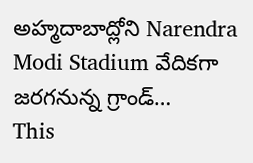అహ్మదాబాద్లోని Narendra Modi Stadium వేదికగా జరగనున్న గ్రాండ్…
This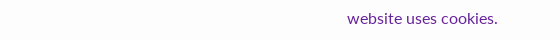website uses cookies.